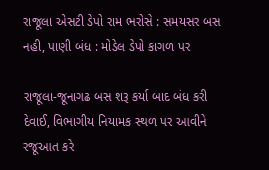રાજૂલા એસટી ડેપો રામ ભરોસે : સમયસર બસ નહી, પાણી બંધ : મોડેલ ડેપો કાગળ પર

રાજૂલા-જૂનાગઢ બસ શરૂ કર્યા બાદ બંધ કરી દેવાઈ, વિભાગીય નિયામક સ્થળ પર આવીને રજૂઆત કરે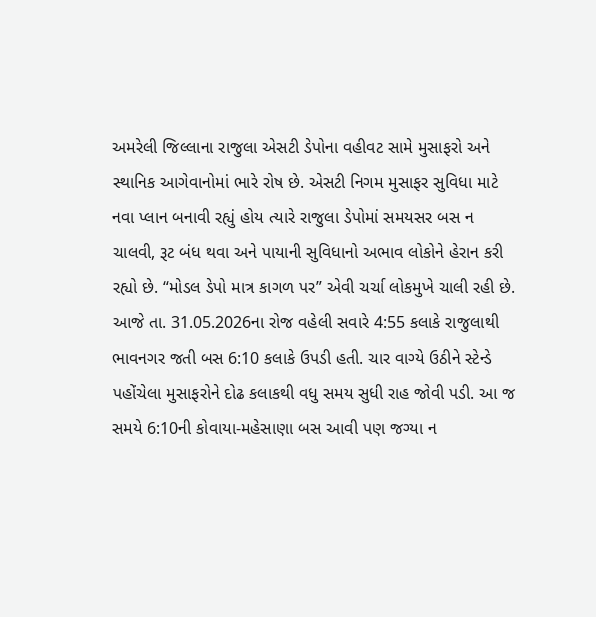અમરેલી જિલ્લાના રાજુલા એસટી ડેપોના વહીવટ સામે મુસાફરો અને સ્થાનિક આગેવાનોમાં ભારે રોષ છે. એસટી નિગમ મુસાફર સુવિધા માટે નવા પ્લાન બનાવી રહ્યું હોય ત્યારે રાજુલા ડેપોમાં સમયસર બસ ન ચાલવી, રૂટ બંધ થવા અને પાયાની સુવિધાનો અભાવ લોકોને હેરાન કરી રહ્યો છે. “મોડલ ડેપો માત્ર કાગળ પર” એવી ચર્ચા લોકમુખે ચાલી રહી છે.
આજે તા. 31.05.2026ના રોજ વહેલી સવારે 4:55 કલાકે રાજુલાથી ભાવનગર જતી બસ 6:10 કલાકે ઉપડી હતી. ચાર વાગ્યે ઉઠીને સ્ટેન્ડે પહોંચેલા મુસાફરોને દોઢ કલાકથી વધુ સમય સુધી રાહ જોવી પડી. આ જ સમયે 6:10ની કોવાયા-મહેસાણા બસ આવી પણ જગ્યા ન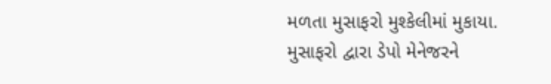મળતા મુસાફરો મુશ્કેલીમાં મુકાયા. મુસાફરો દ્વારા ડેપો મેનેજરને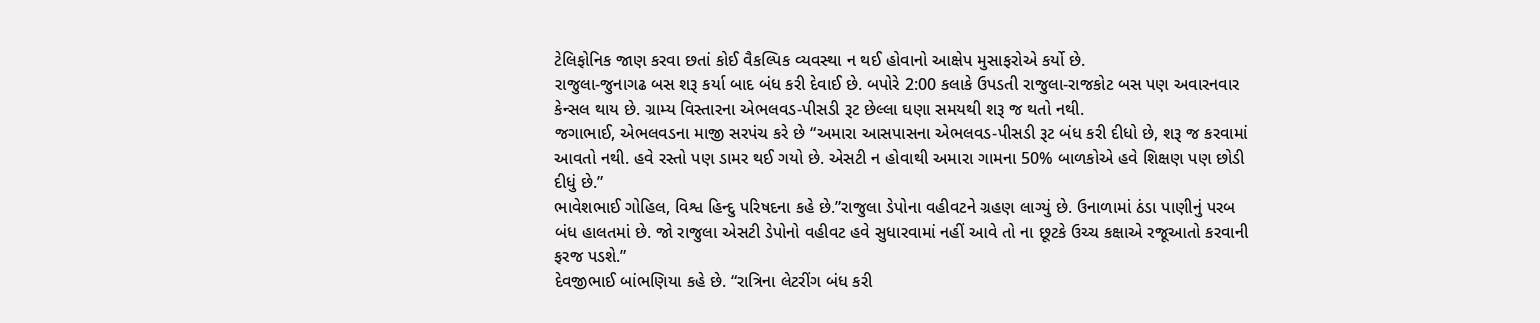ટેલિફોનિક જાણ કરવા છતાં કોઈ વૈકલ્પિક વ્યવસ્થા ન થઈ હોવાનો આક્ષેપ મુસાફરોએ કર્યો છે.
રાજુલા-જુનાગઢ બસ શરૂ કર્યા બાદ બંધ કરી દેવાઈ છે. બપોરે 2:00 કલાકે ઉપડતી રાજુલા-રાજકોટ બસ પણ અવારનવાર કેન્સલ થાય છે. ગ્રામ્ય વિસ્તારના એભલવડ-પીસડી રૂટ છેલ્લા ઘણા સમયથી શરૂ જ થતો નથી.
જગાભાઈ, એભલવડના માજી સરપંચ કરે છે “અમારા આસપાસના એભલવડ-પીસડી રૂટ બંધ કરી દીધો છે, શરૂ જ કરવામાં આવતો નથી. હવે રસ્તો પણ ડામર થઈ ગયો છે. એસટી ન હોવાથી અમારા ગામના 50% બાળકોએ હવે શિક્ષણ પણ છોડી દીધું છે.”
ભાવેશભાઈ ગોહિલ, વિશ્વ હિન્દુ પરિષદના કહે છે.”રાજુલા ડેપોના વહીવટને ગ્રહણ લાગ્યું છે. ઉનાળામાં ઠંડા પાણીનું પરબ બંધ હાલતમાં છે. જો રાજુલા એસટી ડેપોનો વહીવટ હવે સુધારવામાં નહીં આવે તો ના છૂટકે ઉચ્ચ કક્ષાએ રજૂઆતો કરવાની ફરજ પડશે.”
દેવજીભાઈ બાંભણિયા કહે છે. “રાત્રિના લેટરીંગ બંધ કરી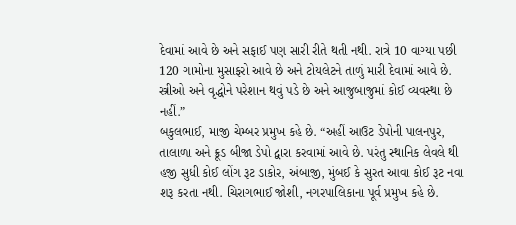દેવામાં આવે છે અને સફાઈ પણ સારી રીતે થતી નથી. રાત્રે 10 વાગ્યા પછી 120 ગામોના મુસાફરો આવે છે અને ટોયલેટને તાળું મારી દેવામાં આવે છે. સ્ત્રીઓ અને વૃદ્ધોને પરેશાન થવું પડે છે અને આજુબાજુમાં કોઈ વ્યવસ્થા છે નહીં.”
બકુલભાઈ, માજી ચેમ્બર પ્રમુખ કહે છે. “અહીં આઉટ ડેપોની પાલનપુર, તાલાળા અને ક્રૂડ બીજા ડેપો દ્વારા કરવામાં આવે છે. પરંતુ સ્થાનિક લેવલે થી હજી સુધી કોઈ લોંગ રૂટ ડાકોર, અંબાજી, મુંબઈ કે સુરત આવા કોઈ રૂટ નવા શરૂ કરતા નથી. ચિરાગભાઈ જોશી, નગરપાલિકાના પૂર્વ પ્રમુખ કહે છે.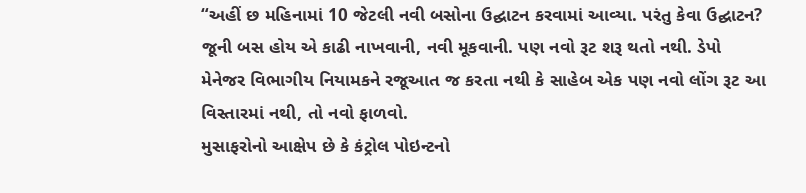“અહીં છ મહિનામાં 10 જેટલી નવી બસોના ઉદ્ઘાટન કરવામાં આવ્યા. પરંતુ કેવા ઉદ્ઘાટન? જૂની બસ હોય એ કાઢી નાખવાની, નવી મૂકવાની. પણ નવો રૂટ શરૂ થતો નથી. ડેપો મેનેજર વિભાગીય નિયામકને રજૂઆત જ કરતા નથી કે સાહેબ એક પણ નવો લોંગ રૂટ આ વિસ્તારમાં નથી, તો નવો ફાળવો.
મુસાફરોનો આક્ષેપ છે કે કંટ્રોલ પોઇન્ટનો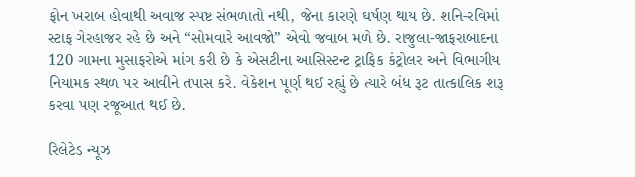ફોન ખરાબ હોવાથી અવાજ સ્પષ્ટ સંભળાતો નથી, જેના કારણે ઘર્ષણ થાય છે. શનિ-રવિમાં સ્ટાફ ગેરહાજર રહે છે અને “સોમવારે આવજો” એવો જવાબ મળે છે. રાજુલા-જાફરાબાદના 120 ગામના મુસાફરોએ માંગ કરી છે કે એસટીના આસિસ્ટન્ટ ટ્રાફિક કંટ્રોલર અને વિભાગીય નિયામક સ્થળ પર આવીને તપાસ કરે. વેકેશન પૂર્ણ થઈ રહ્યું છે ત્યારે બંધ રૂટ તાત્કાલિક શરૂ કરવા પણ રજૂઆત થઈ છે.

રિલેટેડ ન્યૂઝ